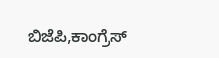ಬಿಜೆಪಿ,ಕಾಂಗ್ರೆಸ್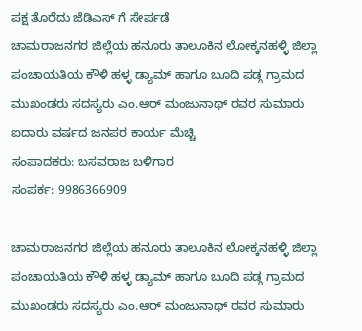ಪಕ್ಷ ತೊರೆದು ಜೆಡಿಎಸ್ ಗೆ ಸೇರ್ಪಡೆ
ಚಾಮರಾಜನಗರ ಜಿಲ್ಲೆಯ ಹನೂರು ತಾಲೂಕಿನ ಲೋಕ್ಕನಹಳ್ಳಿ ಜಿಲ್ಲಾ ಪಂಚಾಯತಿಯ ಕೌಳಿ ಹಳ್ಳ ಡ್ಯಾಮ್ ಹಾಗೂ ಬೂದಿ ಪಡ್ಗ ಗ್ರಾಮದ ಮುಖಂಡರು ಸದಸ್ಯರು ಎಂ.ಆರ್ ಮಂಜುನಾಥ್ ರವರ ಸುಮಾರು ಐದಾರು ವರ್ಷದ ಜನಪರ ಕಾರ್ಯ ಮೆಚ್ಚಿ
ಸಂಪಾದಕರು: ಬಸವರಾಜ ಬಳಿಗಾರ
ಸಂಪರ್ಕ: 9986366909

ಚಾಮರಾಜನಗರ ಜಿಲ್ಲೆಯ ಹನೂರು ತಾಲೂಕಿನ ಲೋಕ್ಕನಹಳ್ಳಿ ಜಿಲ್ಲಾ ಪಂಚಾಯತಿಯ ಕೌಳಿ ಹಳ್ಳ ಡ್ಯಾಮ್ ಹಾಗೂ ಬೂದಿ ಪಡ್ಗ ಗ್ರಾಮದ ಮುಖಂಡರು ಸದಸ್ಯರು ಎಂ.ಆರ್ ಮಂಜುನಾಥ್ ರವರ ಸುಮಾರು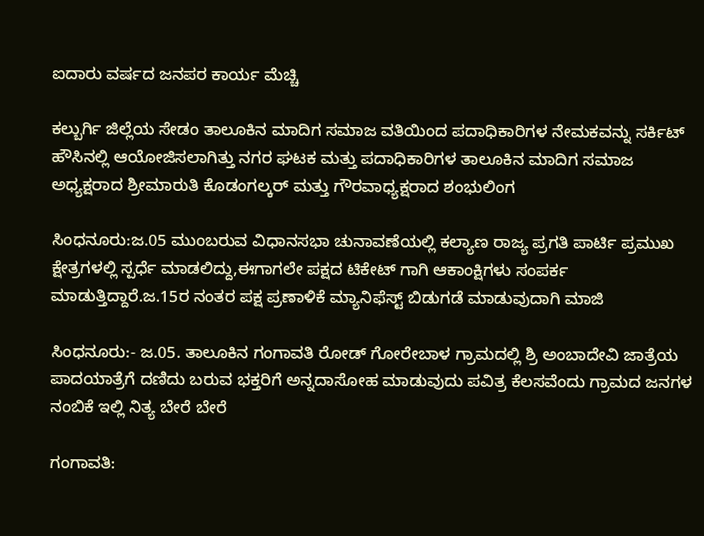ಐದಾರು ವರ್ಷದ ಜನಪರ ಕಾರ್ಯ ಮೆಚ್ಚಿ

ಕಲ್ಬುರ್ಗಿ ಜಿಲ್ಲೆಯ ಸೇಡಂ ತಾಲೂಕಿನ ಮಾದಿಗ ಸಮಾಜ ವತಿಯಿಂದ ಪದಾಧಿಕಾರಿಗಳ ನೇಮಕವನ್ನು ಸರ್ಕಿಟ್ ಹೌಸಿನಲ್ಲಿ ಆಯೋಜಿಸಲಾಗಿತ್ತು ನಗರ ಘಟಕ ಮತ್ತು ಪದಾಧಿಕಾರಿಗಳ ತಾಲೂಕಿನ ಮಾದಿಗ ಸಮಾಜ ಅಧ್ಯಕ್ಷರಾದ ಶ್ರೀಮಾರುತಿ ಕೊಡಂಗಲ್ಕರ್ ಮತ್ತು ಗೌರವಾಧ್ಯಕ್ಷರಾದ ಶಂಭುಲಿಂಗ

ಸಿಂಧನೂರು:ಜ.05 ಮುಂಬರುವ ವಿಧಾನಸಭಾ ಚುನಾವಣೆಯಲ್ಲಿ ಕಲ್ಯಾಣ ರಾಜ್ಯ ಪ್ರಗತಿ ಪಾರ್ಟಿ ಪ್ರಮುಖ ಕ್ಷೇತ್ರಗಳಲ್ಲಿ ಸ್ಪರ್ಧೆ ಮಾಡಲಿದ್ದು,ಈಗಾಗಲೇ ಪಕ್ಷದ ಟಿಕೇಟ್ ಗಾಗಿ ಆಕಾಂಕ್ಷಿಗಳು ಸಂಪರ್ಕ ಮಾಡುತ್ತಿದ್ದಾರೆ.ಜ.15ರ ನಂತರ ಪಕ್ಷ ಪ್ರಣಾಳಿಕೆ ಮ್ಯಾನಿಫೆಸ್ಟ್ ಬಿಡುಗಡೆ ಮಾಡುವುದಾಗಿ ಮಾಜಿ

ಸಿಂಧನೂರು:- ಜ.05. ತಾಲೂಕಿನ ಗಂಗಾವತಿ ರೋಡ್ ಗೋರೇಬಾಳ ಗ್ರಾಮದಲ್ಲಿ ಶ್ರಿ ಅಂಬಾದೇವಿ ಜಾತ್ರೆಯ ಪಾದಯಾತ್ರೆಗೆ ದಣಿದು ಬರುವ ಭಕ್ತರಿಗೆ ಅನ್ನದಾಸೋಹ ಮಾಡುವುದು ಪವಿತ್ರ ಕೆಲಸವೆಂದು ಗ್ರಾಮದ ಜನಗಳ ನಂಬಿಕೆ ಇಲ್ಲಿ ನಿತ್ಯ ಬೇರೆ ಬೇರೆ

ಗಂಗಾವತಿ: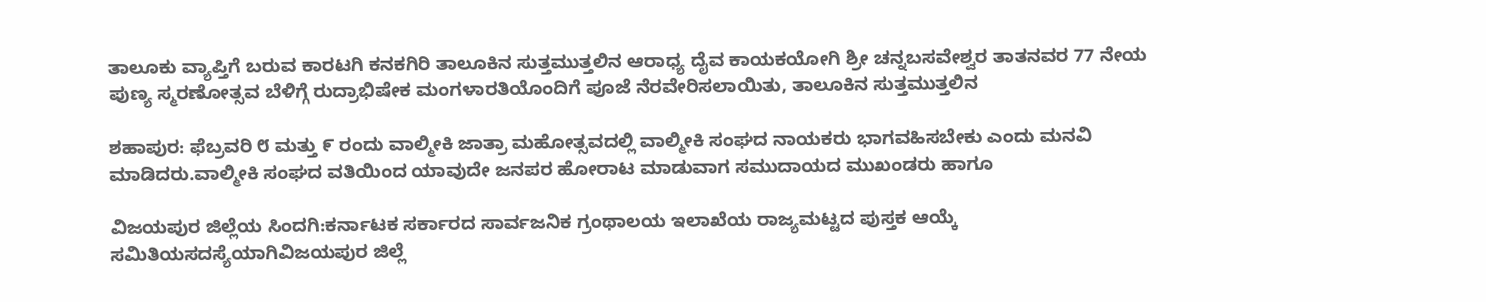ತಾಲೂಕು ವ್ಯಾಪ್ತಿಗೆ ಬರುವ ಕಾರಟಗಿ ಕನಕಗಿರಿ ತಾಲೂಕಿನ ಸುತ್ತಮುತ್ತಲಿನ ಆರಾಧ್ಯ ದೈವ ಕಾಯಕಯೋಗಿ ಶ್ರೀ ಚನ್ನಬಸವೇಶ್ವರ ತಾತನವರ 77 ನೇಯ ಪುಣ್ಯ ಸ್ಮರಣೋತ್ಸವ ಬೆಳಿಗ್ಗೆ ರುದ್ರಾಭಿಷೇಕ ಮಂಗಳಾರತಿಯೊಂದಿಗೆ ಪೂಜೆ ನೆರವೇರಿಸಲಾಯಿತು, ತಾಲೂಕಿನ ಸುತ್ತಮುತ್ತಲಿನ

ಶಹಾಪುರ: ಫೆಬ್ರವರಿ ೮ ಮತ್ತು ೯ ರಂದು ವಾಲ್ಮೀಕಿ ಜಾತ್ರಾ ಮಹೋತ್ಸವದಲ್ಲಿ ವಾಲ್ಮೀಕಿ ಸಂಘದ ನಾಯಕರು ಭಾಗವಹಿಸಬೇಕು ಎಂದು ಮನವಿ ಮಾಡಿದರು.ವಾಲ್ಮೀಕಿ ಸಂಘದ ವತಿಯಿಂದ ಯಾವುದೇ ಜನಪರ ಹೋರಾಟ ಮಾಡುವಾಗ ಸಮುದಾಯದ ಮುಖಂಡರು ಹಾಗೂ

ವಿಜಯಪುರ ಜಿಲ್ಲೆಯ ಸಿಂದಗಿ:ಕರ್ನಾಟಕ ಸರ್ಕಾರದ ಸಾರ್ವಜನಿಕ ಗ್ರಂಥಾಲಯ ಇಲಾಖೆಯ ರಾಜ್ಯಮಟ್ಟದ ಪುಸ್ತಕ ಆಯ್ಕೆ ಸಮಿತಿಯಸದಸ್ಯೆಯಾಗಿವಿಜಯಪುರ ಜಿಲ್ಲೆ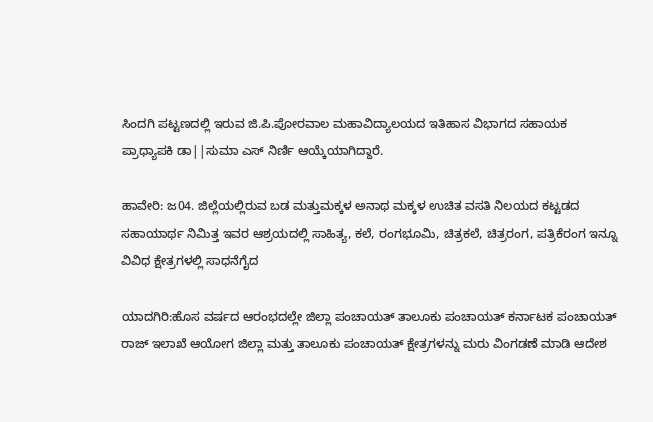ಸಿಂದಗಿ ಪಟ್ಟಣದಲ್ಲಿ ಇರುವ ಜಿ.ಪಿ.ಪೋರವಾಲ ಮಹಾವಿದ್ಯಾಲಯದ ಇತಿಹಾಸ ವಿಭಾಗದ ಸಹಾಯಕ ಪ್ರಾಧ್ಯಾಪಕಿ ಡಾ||ಸುಮಾ ಎಸ್ ನಿರ್ಣಿ ಆಯ್ಕೆಯಾಗಿದ್ದಾರೆ.

ಹಾವೇರಿ: ಜ04. ಜಿಲ್ಲೆಯಲ್ಲಿರುವ ಬಡ ಮತ್ತುಮಕ್ಕಳ ಅನಾಥ ಮಕ್ಕಳ ಉಚಿತ ವಸತಿ ನಿಲಯದ ಕಟ್ಟಡದ ಸಹಾಯಾರ್ಥ ನಿಮಿತ್ತ ಇವರ ಆಶ್ರಯದಲ್ಲಿ ಸಾಹಿತ್ಯ, ಕಲೆ, ರಂಗಭೂಮಿ, ಚಿತ್ರಕಲೆ, ಚಿತ್ರರಂಗ, ಪತ್ರಿಕೆರಂಗ ಇನ್ನೂ ವಿವಿಧ ಕ್ಷೇತ್ರಗಳಲ್ಲಿ ಸಾಧನೆಗೈದ

ಯಾದಗಿರಿ:ಹೊಸ ವರ್ಷದ ಆರಂಭದಲ್ಲೇ ಜಿಲ್ಲಾ ಪಂಚಾಯತ್ ತಾಲೂಕು ಪಂಚಾಯತ್ ಕರ್ನಾಟಕ ಪಂಚಾಯತ್ ರಾಜ್ ಇಲಾಖೆ ಆಯೋಗ ಜಿಲ್ಲಾ ಮತ್ತು ತಾಲೂಕು ಪಂಚಾಯತ್ ಕ್ಷೇತ್ರಗಳನ್ನು ಮರು ವಿಂಗಡಣೆ ಮಾಡಿ ಆದೇಶ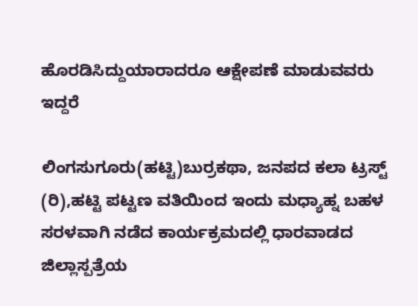ಹೊರಡಿಸಿದ್ದುಯಾರಾದರೂ ಆಕ್ಷೇಪಣೆ ಮಾಡುವವರು ಇದ್ದರೆ

ಲಿಂಗಸುಗೂರು(ಹಟ್ಟಿ)ಬುರ್ರಕಥಾ, ಜನಪದ ಕಲಾ ಟ್ರಸ್ಟ್ (ರಿ),ಹಟ್ಟಿ ಪಟ್ಟಣ ವತಿಯಿಂದ ಇಂದು ಮಧ್ಯಾಹ್ನ ಬಹಳ ಸರಳವಾಗಿ ನಡೆದ ಕಾರ್ಯಕ್ರಮದಲ್ಲಿ ಧಾರವಾಡದ ಜಿಲ್ಲಾಸ್ಪತ್ರೆಯ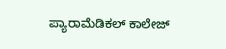ಪ್ಯಾರಾಮೆಡಿಕಲ್ ಕಾಲೇಜ್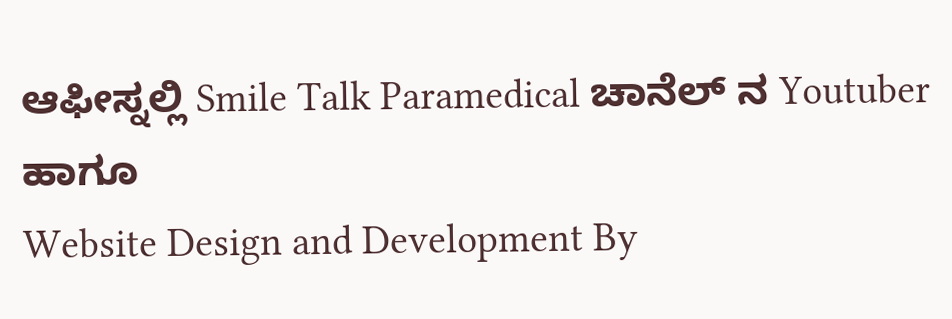ಆಫೀಸ್ನಲ್ಲಿ Smile Talk Paramedical ಚಾನೆಲ್ ನ Youtuber ಹಾಗೂ
Website Design and Development By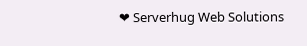❤ Serverhug Web Solutions